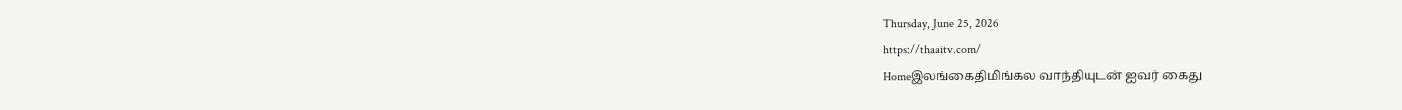Thursday, June 25, 2026
https://thaaitv.com/
Homeஇலங்கைதிமிங்கல வாந்தியுடன் ஐவர் கைது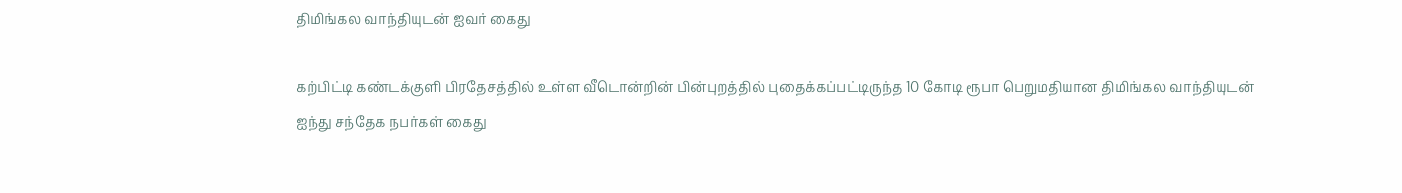திமிங்கல வாந்தியுடன் ஐவர் கைது

கற்பிட்டி கண்டக்குளி பிரதேசத்தில் உள்ள வீடொன்றின் பின்புறத்தில் புதைக்கப்பட்டிருந்த 10 கோடி ரூபா பெறுமதியான திமிங்கல வாந்தியுடன்
ஐந்து சந்தேக நபர்கள் கைது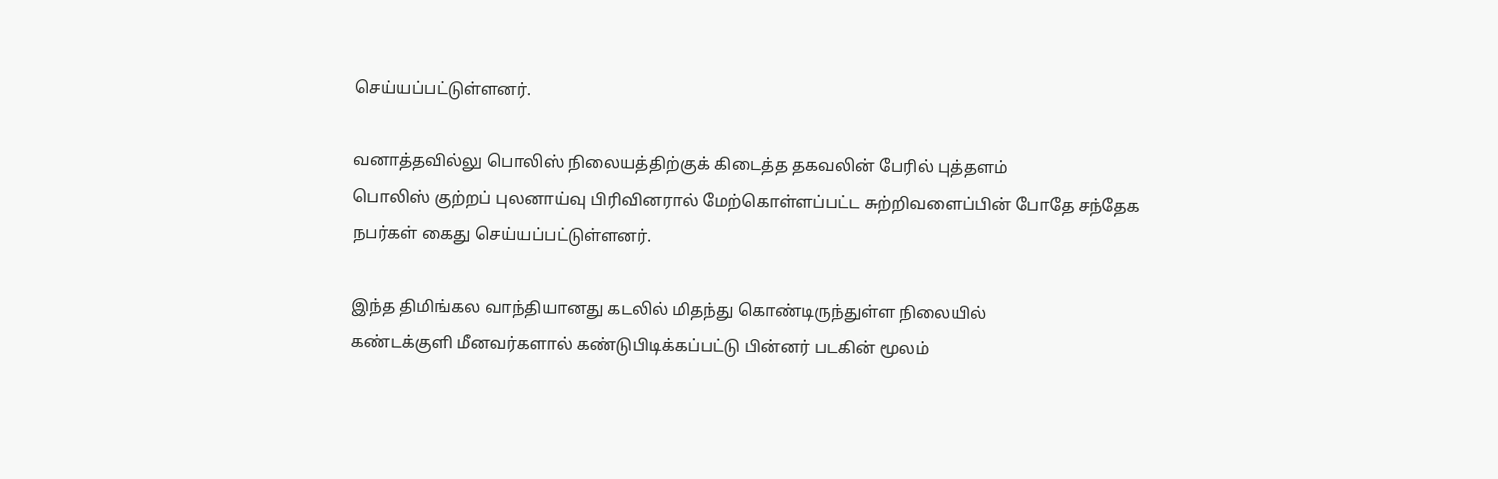செய்யப்பட்டுள்ளனர்.

வனாத்தவில்லு பொலிஸ் நிலையத்திற்குக் கிடைத்த தகவலின் பேரில் புத்தளம்
பொலிஸ் குற்றப் புலனாய்வு பிரிவினரால் மேற்கொள்ளப்பட்ட சுற்றிவளைப்பின் போதே சந்தேக நபர்கள் கைது செய்யப்பட்டுள்ளனர்.

இந்த திமிங்கல வாந்தியானது கடலில் மிதந்து கொண்டிருந்துள்ள நிலையில்
கண்டக்குளி மீனவர்களால் கண்டுபிடிக்கப்பட்டு பின்னர் படகின் மூலம்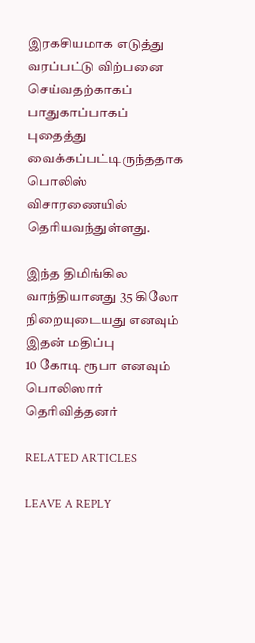இரகசியமாக எடுத்து வரப்பட்டு விற்பனை செய்வதற்காகப் பாதுகாப்பாகப்
புதைத்து வைக்கப்பட்டிருந்ததாக பொலிஸ் விசாரணையில் தெரியவந்துள்ளது.

இந்த திமிங்கில வாந்தியானது 35 கிலோ நிறையுடையது எனவும் இதன் மதிப்பு
10 கோடி ரூபா எனவும் பொலிஸார் தெரிவித்தனர்

RELATED ARTICLES

LEAVE A REPLY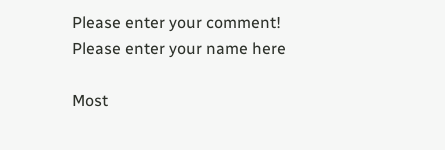Please enter your comment!
Please enter your name here

Most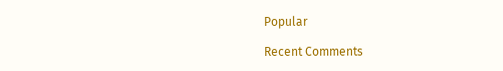Popular

Recent Comments